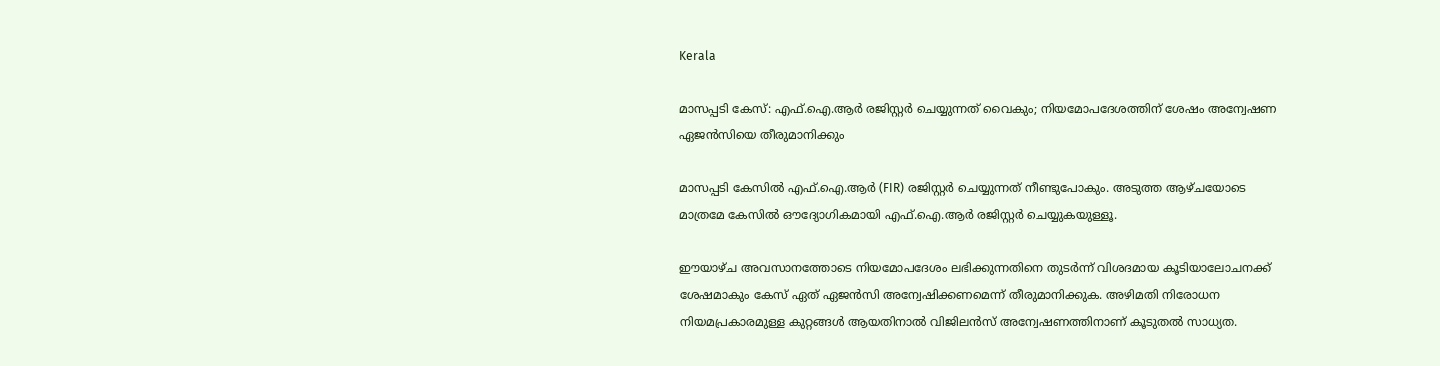Kerala

മാസപ്പടി കേസ്: എഫ്.ഐ.ആർ രജിസ്റ്റർ ചെയ്യുന്നത് വൈകും; നിയമോപദേശത്തിന് ശേഷം അന്വേഷണ ഏജൻസിയെ തീരുമാനിക്കും

മാസപ്പടി കേസിൽ എഫ്.ഐ.ആർ (FIR) രജിസ്റ്റർ ചെയ്യുന്നത് നീണ്ടുപോകും. അടുത്ത ആഴ്ചയോടെ മാത്രമേ കേസിൽ ഔദ്യോഗികമായി എഫ്.ഐ.ആർ രജിസ്റ്റർ ചെയ്യുകയുള്ളൂ.

ഈയാഴ്ച അവസാനത്തോടെ നിയമോപദേശം ലഭിക്കുന്നതിനെ തുടർന്ന് വിശദമായ കൂടിയാലോചനക്ക് ശേഷമാകും കേസ് ഏത് ഏജൻസി അന്വേഷിക്കണമെന്ന് തീരുമാനിക്കുക. അഴിമതി നിരോധന നിയമപ്രകാരമുള്ള കുറ്റങ്ങൾ ആയതിനാൽ വിജിലൻസ് അന്വേഷണത്തിനാണ് കൂടുതൽ സാധ്യത.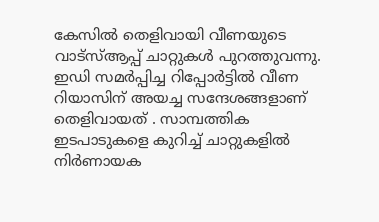കേസിൽ തെളിവായി വീണയുടെ വാട്സ്ആപ്പ് ചാറ്റുകൾ പുറത്തുവന്നു. ഇഡി സമർപ്പിച്ച റിപ്പോർട്ടിൽ വീണ റിയാസിന് അയച്ച സന്ദേശങ്ങളാണ് തെളിവായത് . സാമ്പത്തിക ഇടപാടുകളെ കുറിച്ച് ചാറ്റുകളിൽ നിർണായക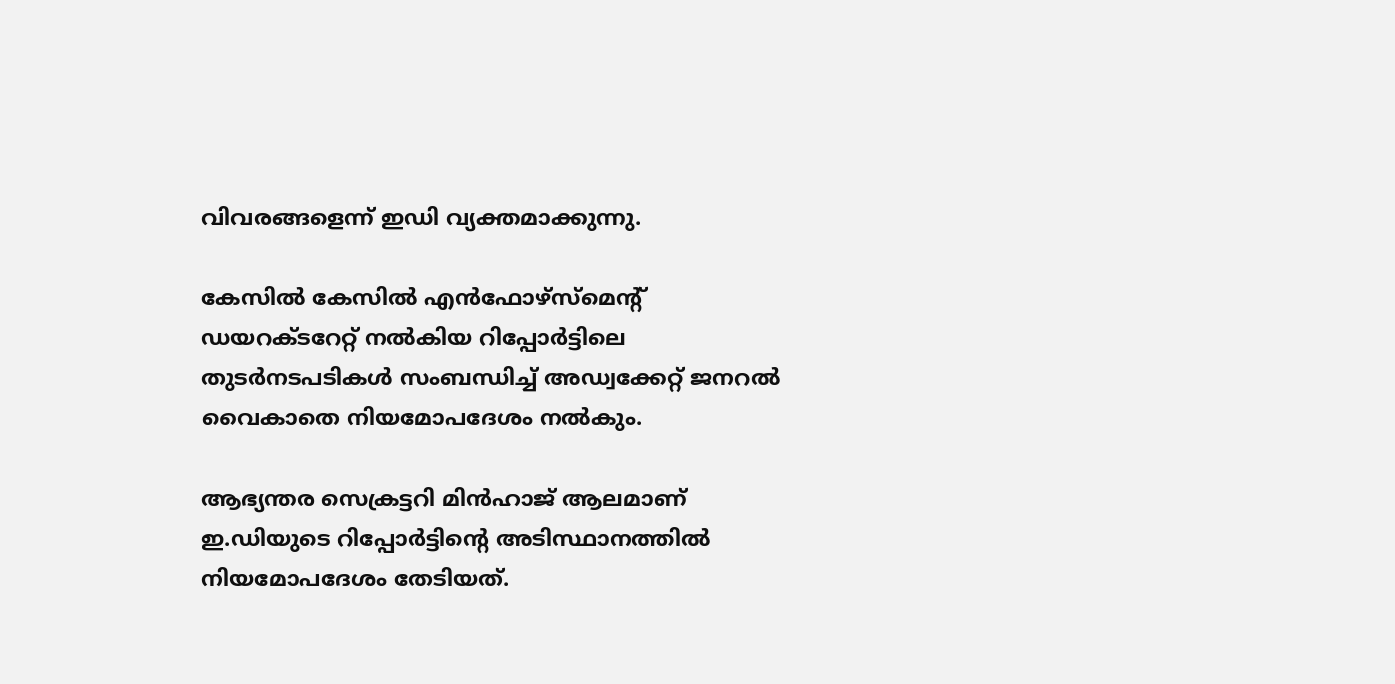വിവരങ്ങളെന്ന് ഇഡി വ്യക്തമാക്കുന്നു.

കേസിൽ കേസിൽ എൻഫോഴ്‌സ്‌മെന്റ് ഡയറക്ടറേറ്റ് നൽകിയ റിപ്പോർട്ടിലെ തുടർനടപടികൾ സംബന്ധിച്ച് അഡ്വക്കേറ്റ് ജനറൽ വൈകാതെ നിയമോപദേശം നൽകും.

ആഭ്യന്തര സെക്രട്ടറി മിൻഹാജ് ആലമാണ് ഇ.ഡിയുടെ റിപ്പോർട്ടിന്റെ അടിസ്ഥാനത്തിൽ നിയമോപദേശം തേടിയത്.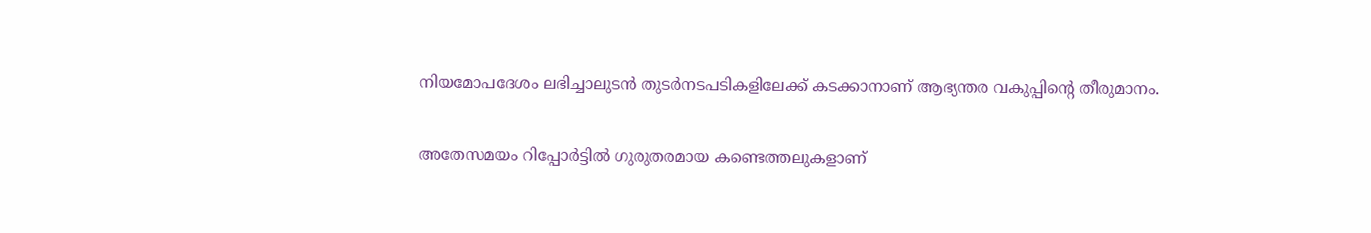നിയമോപദേശം ലഭിച്ചാലുടൻ തുടർനടപടികളിലേക്ക് കടക്കാനാണ് ആഭ്യന്തര വകുപ്പിന്റെ തീരുമാനം.

അതേസമയം റിപ്പോർട്ടിൽ ഗുരുതരമായ കണ്ടെത്തലുകളാണ്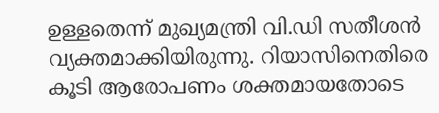ഉള്ളതെന്ന് മുഖ്യമന്ത്രി വി.ഡി സതീശൻ വ്യക്തമാക്കിയിരുന്നു. റിയാസിനെതിരെ കൂടി ആരോപണം ശക്തമായതോടെ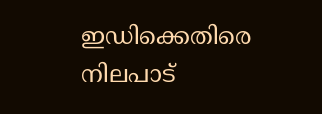ഇഡിക്കെതിരെ നിലപാട്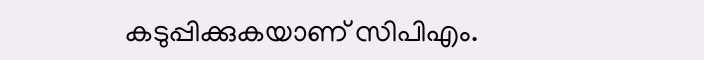കടുപ്പിക്കുകയാണ് സിപിഎം.